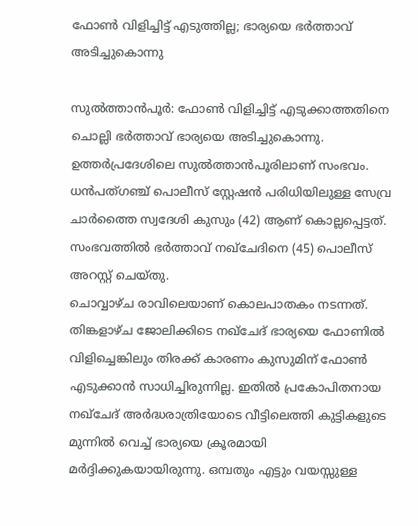ഫോൺ വിളിച്ചിട്ട് എടുത്തില്ല; ഭാര്യയെ ഭർത്താവ് അടിച്ചുകൊന്നു

സുൽത്താൻപൂർ: ഫോൺ വിളിച്ചിട്ട് എടുക്കാത്തതിനെ ചൊല്ലി ഭർത്താവ് ഭാര്യയെ അടിച്ചുകൊന്നു. ഉത്തർപ്രദേശിലെ സുൽത്താൻപൂരിലാണ് സംഭവം. ധൻപത്ഗഞ്ച് പൊലീസ് സ്റ്റേഷൻ പരിധിയിലുള്ള സേവ്ര ചാർത്തൈ സ്വദേശി കുസും (42) ആണ് കൊല്ലപ്പെട്ടത്. സംഭവത്തിൽ ഭർത്താവ് നഖ്ചേദിനെ (45) പൊലീസ് അറസ്റ്റ് ചെയ്തു.
ചൊവ്വാഴ്ച രാവിലെയാണ് കൊലപാതകം നടന്നത്. തിങ്കളാഴ്ച ജോലിക്കിടെ നഖ്ചേദ് ഭാര്യയെ ഫോണിൽ വിളിച്ചെങ്കിലും തിരക്ക് കാരണം കുസുമിന് ഫോൺ എടുക്കാൻ സാധിച്ചിരുന്നില്ല. ഇതിൽ പ്രകോപിതനായ നഖ്ചേദ് അർദ്ധരാത്രിയോടെ വീട്ടിലെത്തി കുട്ടികളുടെ മുന്നിൽ വെച്ച് ഭാര്യയെ ക്രൂരമായി മർദ്ദിക്കുകയായിരുന്നു. ഒമ്പതും എട്ടും വയസ്സുള്ള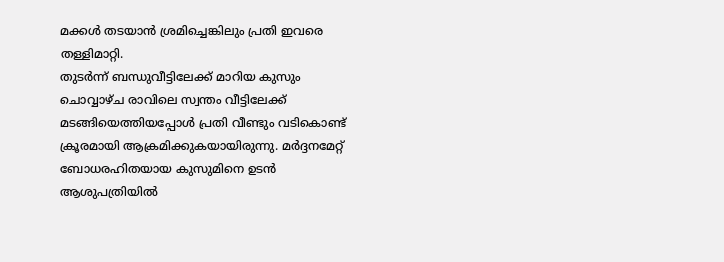മക്കൾ തടയാൻ ശ്രമിച്ചെങ്കിലും പ്രതി ഇവരെ തള്ളിമാറ്റി.
തുടർന്ന് ബന്ധുവീട്ടിലേക്ക് മാറിയ കുസും ചൊവ്വാഴ്ച രാവിലെ സ്വന്തം വീട്ടിലേക്ക് മടങ്ങിയെത്തിയപ്പോൾ പ്രതി വീണ്ടും വടികൊണ്ട് ക്രൂരമായി ആക്രമിക്കുകയായിരുന്നു. മർദ്ദനമേറ്റ് ബോധരഹിതയായ കുസുമിനെ ഉടൻ ആശുപത്രിയിൽ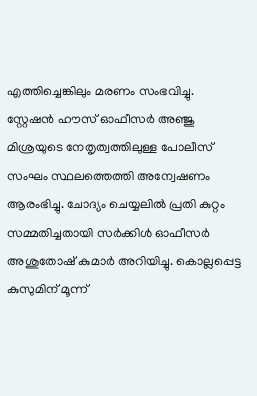എത്തിച്ചെങ്കിലും മരണം സംഭവിച്ചു.
സ്റ്റേഷൻ ഹൗസ് ഓഫീസർ അഞ്ജു മിശ്രയുടെ നേതൃത്വത്തിലുള്ള പോലീസ് സംഘം സ്ഥലത്തെത്തി അന്വേഷണം ആരംഭിച്ചു. ചോദ്യം ചെയ്യലിൽ പ്രതി കുറ്റം സമ്മതിച്ചതായി സർക്കിൾ ഓഫീസർ അശുതോഷ് കുമാർ അറിയിച്ചു. കൊല്ലപ്പെട്ട കുസുമിന് മൂന്ന്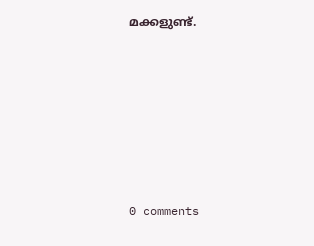മക്കളുണ്ട്.










0 comments